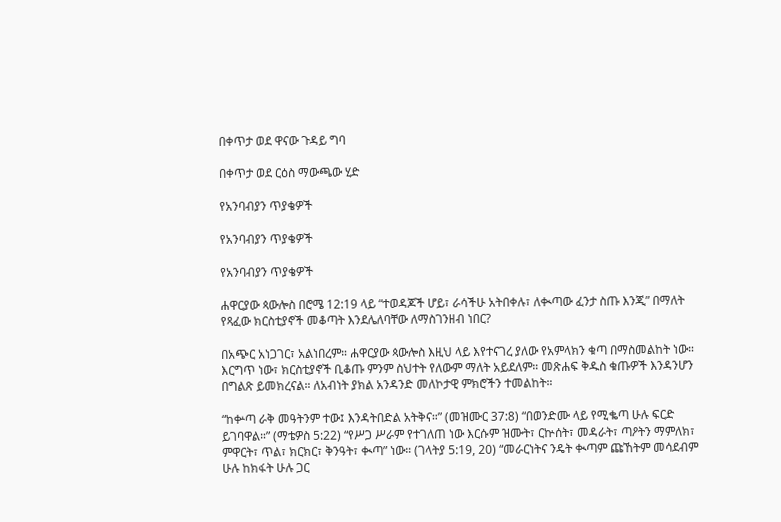በቀጥታ ወደ ዋናው ጉዳይ ግባ

በቀጥታ ወደ ርዕስ ማውጫው ሂድ

የአንባብያን ጥያቄዎች

የአንባብያን ጥያቄዎች

የአንባብያን ጥያቄዎች

ሐዋርያው ጳውሎስ በሮሜ 12:19 ላይ “ተወዳጆች ሆይ፣ ራሳችሁ አትበቀሉ፣ ለቊጣው ፈንታ ስጡ እንጂ” በማለት የጻፈው ክርስቲያኖች መቆጣት እንደሌለባቸው ለማስገንዘብ ነበር?

በአጭር አነጋገር፣ አልነበረም። ሐዋርያው ጳውሎስ እዚህ ላይ እየተናገረ ያለው የአምላክን ቁጣ በማስመልከት ነው። እርግጥ ነው፣ ክርስቲያኖች ቢቆጡ ምንም ስህተት የለውም ማለት አይደለም። መጽሐፍ ቅዱስ ቁጡዎች እንዳንሆን በግልጽ ይመክረናል። ለአብነት ያክል አንዳንድ መለኮታዊ ምክሮችን ተመልከት።

“ከቍጣ ራቅ መዓትንም ተው፤ እንዳትበድል አትቅና።” (መዝሙር 37:8) “በወንድሙ ላይ የሚቈጣ ሁሉ ፍርድ ይገባዋል።” (ማቴዎስ 5:22) “የሥጋ ሥራም የተገለጠ ነው እርሱም ዝሙት፣ ርኵሰት፣ መዳራት፣ ጣዖትን ማምለክ፣ ምዋርት፣ ጥል፣ ክርክር፣ ቅንዓት፣ ቊጣ” ነው። (ገላትያ 5:19, 20) “መራርነትና ንዴት ቊጣም ጩኸትም መሳደብም ሁሉ ከክፋት ሁሉ ጋር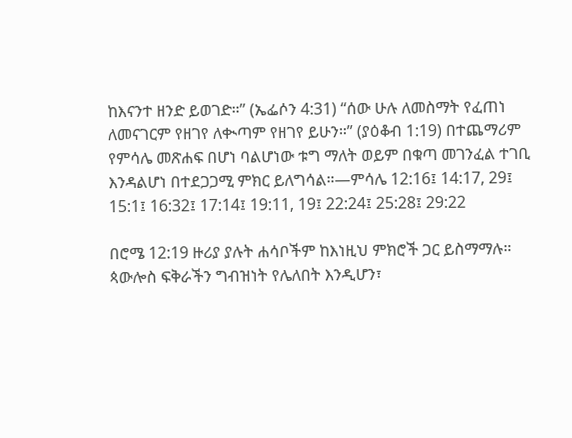ከእናንተ ዘንድ ይወገድ።” (ኤፌሶን 4:31) “ሰው ሁሉ ለመስማት የፈጠነ ለመናገርም የዘገየ ለቊጣም የዘገየ ይሁን።” (ያዕቆብ 1:19) በተጨማሪም የምሳሌ መጽሐፍ በሆነ ባልሆነው ቱግ ማለት ወይም በቁጣ መገንፈል ተገቢ እንዳልሆነ በተደጋጋሚ ምክር ይለግሳል።—ምሳሌ 12:16፤ 14:17, 29፤ 15:1፤ 16:32፤ 17:14፤ 19:11, 19፤ 22:24፤ 25:28፤ 29:22

በሮሜ 12:19 ዙሪያ ያሉት ሐሳቦችም ከእነዚህ ምክሮች ጋር ይስማማሉ። ጳውሎስ ፍቅራችን ግብዝነት የሌለበት እንዲሆን፣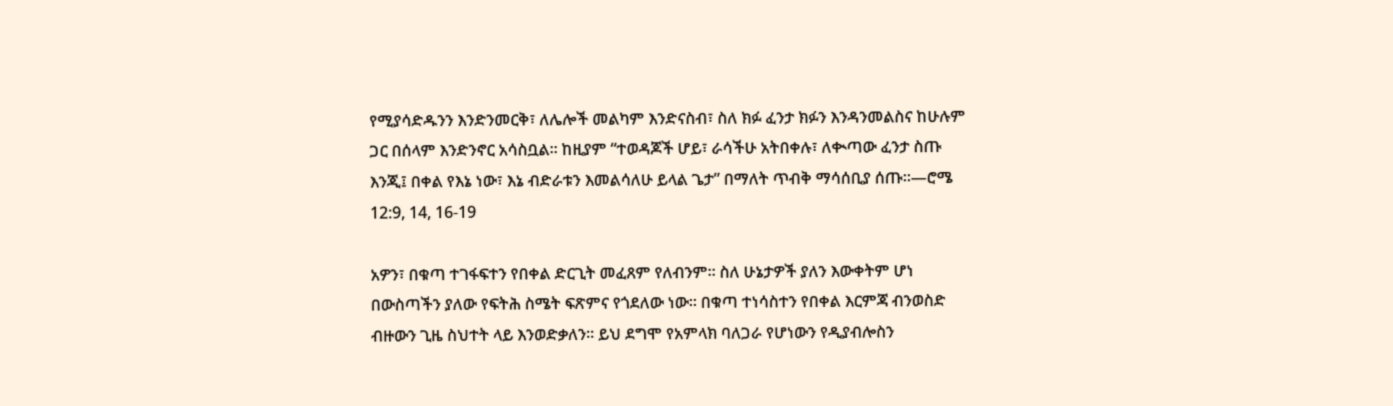የሚያሳድዱንን እንድንመርቅ፣ ለሌሎች መልካም እንድናስብ፣ ስለ ክፉ ፈንታ ክፉን እንዳንመልስና ከሁሉም ጋር በሰላም እንድንኖር አሳስቧል። ከዚያም “ተወዳጆች ሆይ፣ ራሳችሁ አትበቀሉ፣ ለቊጣው ፈንታ ስጡ እንጂ፤ በቀል የእኔ ነው፣ እኔ ብድራቱን እመልሳለሁ ይላል ጌታ” በማለት ጥብቅ ማሳሰቢያ ሰጡ።—ሮሜ 12:9, 14, 16-19

አዎን፣ በቁጣ ተገፋፍተን የበቀል ድርጊት መፈጸም የለብንም። ስለ ሁኔታዎች ያለን እውቀትም ሆነ በውስጣችን ያለው የፍትሕ ስሜት ፍጽምና የጎደለው ነው። በቁጣ ተነሳስተን የበቀል እርምጃ ብንወስድ ብዙውን ጊዜ ስህተት ላይ እንወድቃለን። ይህ ደግሞ የአምላክ ባለጋራ የሆነውን የዲያብሎስን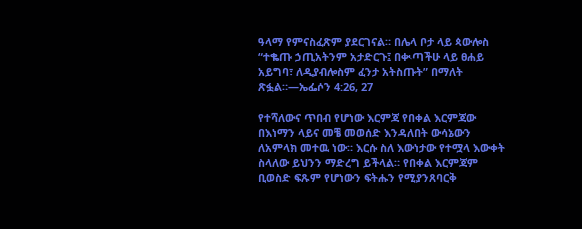ዓላማ የምናስፈጽም ያደርገናል። በሌላ ቦታ ላይ ጳውሎስ “ተቈጡ ኃጢአትንም አታድርጉ፤ በቊጣችሁ ላይ ፀሐይ አይግባ፣ ለዲያብሎስም ፈንታ አትስጡት” በማለት ጽፏል።—ኤፌሶን 4:26, 27

የተሻለውና ጥበብ የሆነው እርምጃ የበቀል እርምጃው በእነማን ላይና መቼ መወሰድ እንዳለበት ውሳኔውን ለአምላክ መተዉ ነው። እርሱ ስለ እውነታው የተሟላ እውቀት ስላለው ይህንን ማድረግ ይችላል። የበቀል እርምጃም ቢወስድ ፍጹም የሆነውን ፍትሑን የሚያንጸባርቅ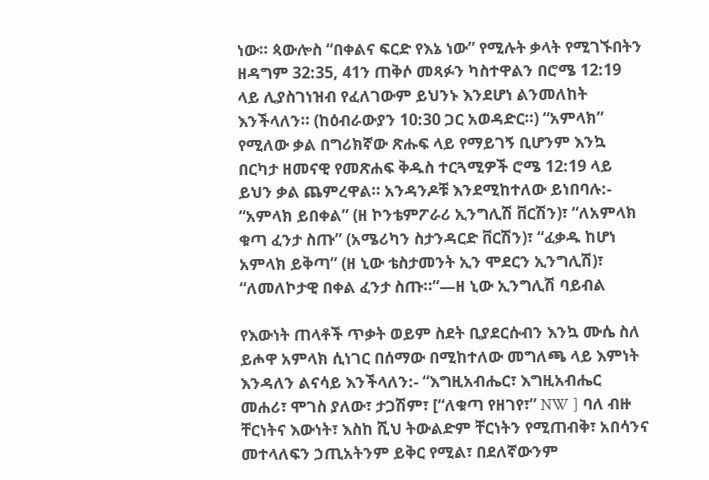ነው። ጳውሎስ “በቀልና ፍርድ የእኔ ነው” የሚሉት ቃላት የሚገኙበትን ዘዳግም 32:35, 41ን ጠቅሶ መጻፉን ካስተዋልን በሮሜ 12:19 ላይ ሊያስገነዝብ የፈለገውም ይህንኑ እንደሆነ ልንመለከት እንችላለን። (ከዕብራውያን 10:30 ጋር አወዳድር።) “አምላክ” የሚለው ቃል በግሪክኛው ጽሑፍ ላይ የማይገኝ ቢሆንም እንኳ በርካታ ዘመናዊ የመጽሐፍ ቅዱስ ተርጓሚዎች ሮሜ 12:19 ላይ ይህን ቃል ጨምረዋል። አንዳንዶቹ እንደሚከተለው ይነበባሉ:- “አምላክ ይበቀል” (ዘ ኮንቴምፖራሪ ኢንግሊሽ ቨርሽን)፣ “ለአምላክ ቁጣ ፈንታ ስጡ” (አሜሪካን ስታንዳርድ ቨርሽን)፣ “ፈቃዱ ከሆነ አምላክ ይቅጣ” (ዘ ኒው ቴስታመንት ኢን ሞደርን ኢንግሊሽ)፣ “ለመለኮታዊ በቀል ፈንታ ስጡ።”—ዘ ኒው ኢንግሊሽ ባይብል

የእውነት ጠላቶች ጥቃት ወይም ስደት ቢያደርሱብን እንኳ ሙሴ ስለ ይሖዋ አምላክ ሲነገር በሰማው በሚከተለው መግለጫ ላይ እምነት እንዳለን ልናሳይ እንችላለን:- “እግዚአብሔር፣ እግዚአብሔር መሐሪ፣ ሞገስ ያለው፣ ታጋሽም፣ [“ለቁጣ የዘገየ፣” NW ] ባለ ብዙ ቸርነትና እውነት፣ እስከ ሺህ ትውልድም ቸርነትን የሚጠብቅ፣ አበሳንና መተላለፍን ኃጢአትንም ይቅር የሚል፣ በደለኛውንም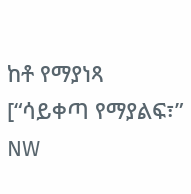ከቶ የማያነጻ [“ሳይቀጣ የማያልፍ፣” NW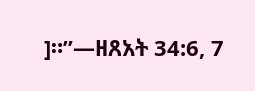]።”—ዘጸአት 34:6, 7